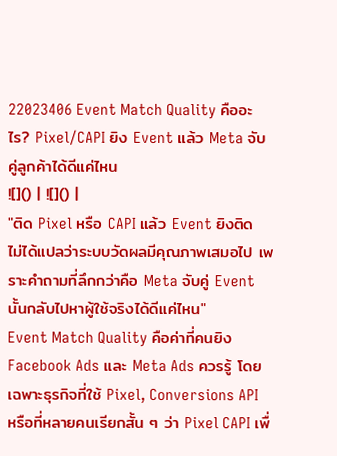22023406 Event Match Quality คืออะไร? Pixel/CAPI ยิง Event แล้ว Meta จับคู่ลูกค้าได้ดีแค่ไหน
![]() | ![]() |
"ติด Pixel หรือ CAPI แล้ว Event ยิงติด ไม่ได้แปลว่าระบบวัดผลมีคุณภาพเสมอไป เพราะคำถามที่ลึกกว่าคือ Meta จับคู่ Event นั้นกลับไปหาผู้ใช้จริงได้ดีแค่ไหน"
Event Match Quality คือค่าที่คนยิง Facebook Ads และ Meta Ads ควรรู้ โดยเฉพาะธุรกิจที่ใช้ Pixel, Conversions API หรือที่หลายคนเรียกสั้น ๆ ว่า Pixel CAPI เพื่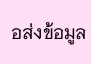อส่งข้อมูล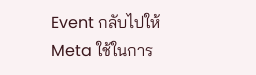Event กลับไปให้ Meta ใช้ในการ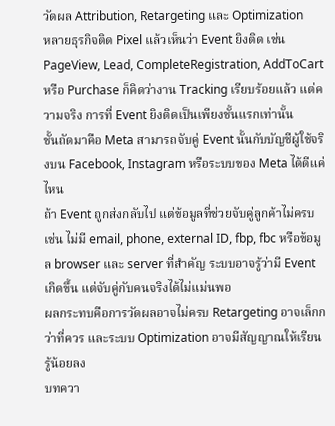วัดผล Attribution, Retargeting และ Optimization
หลายธุรกิจติด Pixel แล้วเห็นว่า Event ยิงติด เช่น PageView, Lead, CompleteRegistration, AddToCart หรือ Purchase ก็คิดว่างาน Tracking เรียบร้อยแล้ว แต่ความจริง การที่ Event ยิงติดเป็นเพียงชั้นแรกเท่านั้น
ชั้นถัดมาคือ Meta สามารถจับคู่ Event นั้นกับบัญชีผู้ใช้จริงบน Facebook, Instagram หรือระบบของ Meta ได้ดีแค่ไหน
ถ้า Event ถูกส่งกลับไป แต่ข้อมูลที่ช่วยจับคู่ลูกค้าไม่ครบ เช่น ไม่มี email, phone, external ID, fbp, fbc หรือข้อมูล browser และ server ที่สำคัญ ระบบอาจรู้ว่ามี Event เกิดขึ้น แต่จับคู่กับคนจริงได้ไม่แม่นพอ
ผลกระทบคือการวัดผลอาจไม่ครบ Retargeting อาจเล็กกว่าที่ควร และระบบ Optimization อาจมีสัญญาณให้เรียนรู้น้อยลง
บทควา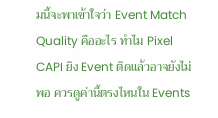มนี้จะพาเข้าใจว่า Event Match Quality คืออะไร ทำไม Pixel CAPI ยิง Event ติดแล้วอาจยังไม่พอ ควรดูค่านี้ตรงไหนใน Events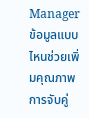Manager ข้อมูลแบบไหนช่วยเพิ่มคุณภาพการจับคู่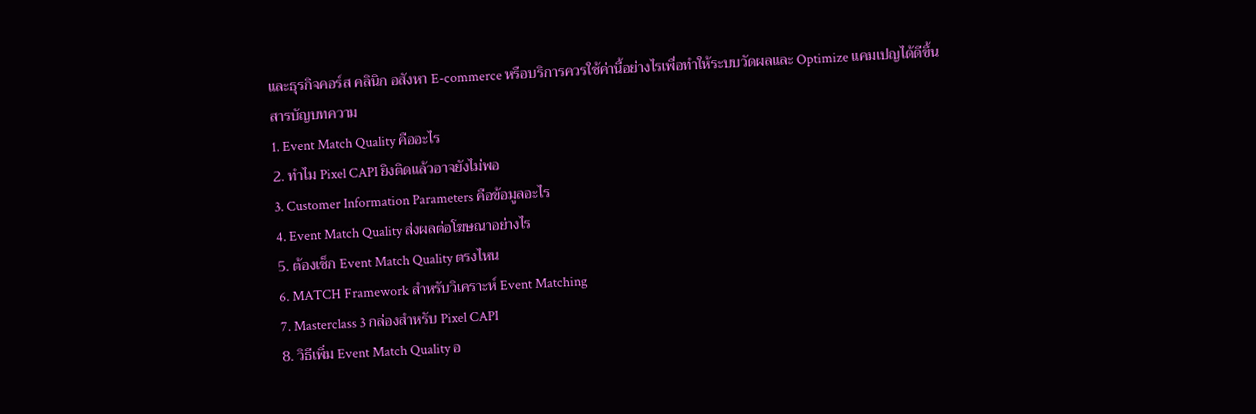และธุรกิจคอร์ส คลินิก อสังหา E-commerce หรือบริการควรใช้ค่านี้อย่างไรเพื่อทำให้ระบบวัดผลและ Optimize แคมเปญได้ดีขึ้น
สารบัญบทความ
1. Event Match Quality คืออะไร
2. ทำไม Pixel CAPI ยิงติดแล้วอาจยังไม่พอ
3. Customer Information Parameters คือข้อมูลอะไร
4. Event Match Quality ส่งผลต่อโฆษณาอย่างไร
5. ต้องเช็ก Event Match Quality ตรงไหน
6. MATCH Framework สำหรับวิเคราะห์ Event Matching
7. Masterclass 3 กล่องสำหรับ Pixel CAPI
8. วิธีเพิ่ม Event Match Quality อ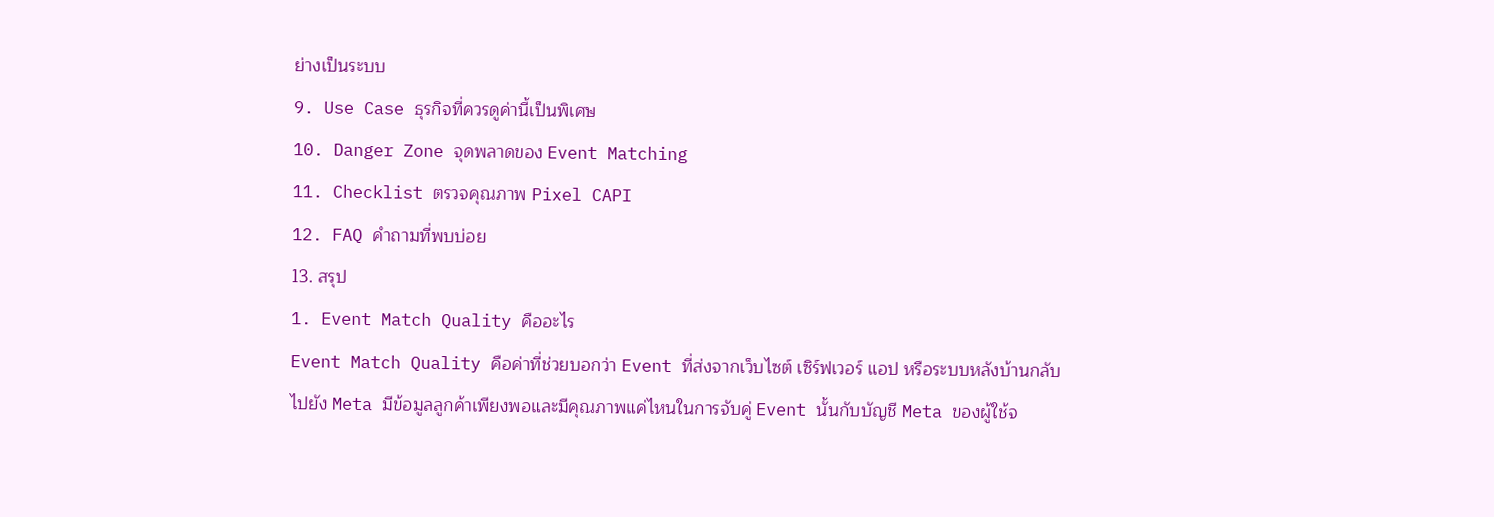ย่างเป็นระบบ
9. Use Case ธุรกิจที่ควรดูค่านี้เป็นพิเศษ
10. Danger Zone จุดพลาดของ Event Matching
11. Checklist ตรวจคุณภาพ Pixel CAPI
12. FAQ คำถามที่พบบ่อย
13. สรุป
1. Event Match Quality คืออะไร
Event Match Quality คือค่าที่ช่วยบอกว่า Event ที่ส่งจากเว็บไซต์ เซิร์ฟเวอร์ แอป หรือระบบหลังบ้านกลับไปยัง Meta มีข้อมูลลูกค้าเพียงพอและมีคุณภาพแค่ไหนในการจับคู่ Event นั้นกับบัญชี Meta ของผู้ใช้จ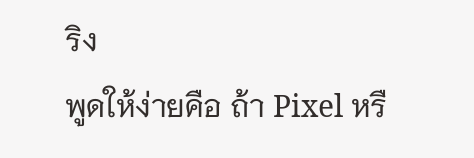ริง
พูดให้ง่ายคือ ถ้า Pixel หรื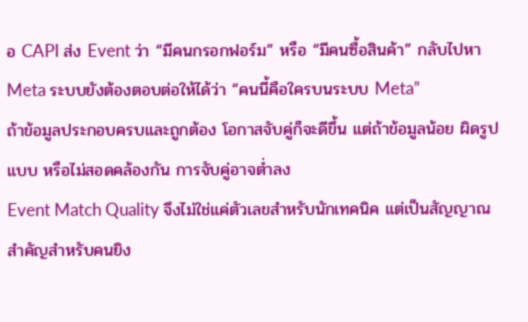อ CAPI ส่ง Event ว่า “มีคนกรอกฟอร์ม” หรือ “มีคนซื้อสินค้า” กลับไปหา Meta ระบบยังต้องตอบต่อให้ได้ว่า “คนนี้คือใครบนระบบ Meta”
ถ้าข้อมูลประกอบครบและถูกต้อง โอกาสจับคู่ก็จะดีขึ้น แต่ถ้าข้อมูลน้อย ผิดรูปแบบ หรือไม่สอดคล้องกัน การจับคู่อาจต่ำลง
Event Match Quality จึงไม่ใช่แค่ตัวเลขสำหรับนักเทคนิค แต่เป็นสัญญาณสำคัญสำหรับคนยิง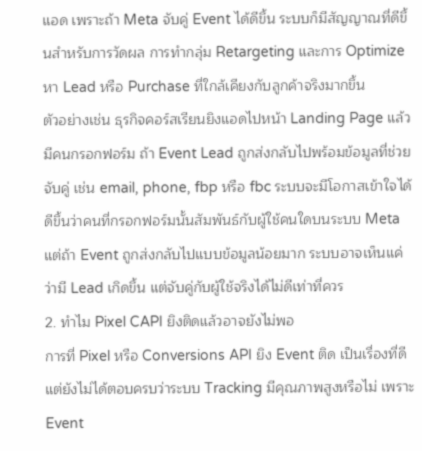แอด เพราะถ้า Meta จับคู่ Event ได้ดีขึ้น ระบบก็มีสัญญาณที่ดีขึ้นสำหรับการวัดผล การทำกลุ่ม Retargeting และการ Optimize หา Lead หรือ Purchase ที่ใกล้เคียงกับลูกค้าจริงมากขึ้น
ตัวอย่างเช่น ธุรกิจคอร์สเรียนยิงแอดไปหน้า Landing Page แล้วมีคนกรอกฟอร์ม ถ้า Event Lead ถูกส่งกลับไปพร้อมข้อมูลที่ช่วยจับคู่ เช่น email, phone, fbp หรือ fbc ระบบจะมีโอกาสเข้าใจได้ดีขึ้นว่าคนที่กรอกฟอร์มนั้นสัมพันธ์กับผู้ใช้คนใดบนระบบ Meta
แต่ถ้า Event ถูกส่งกลับไปแบบข้อมูลน้อยมาก ระบบอาจเห็นแค่ว่ามี Lead เกิดขึ้น แต่จับคู่กับผู้ใช้จริงได้ไม่ดีเท่าที่ควร
2. ทำไม Pixel CAPI ยิงติดแล้วอาจยังไม่พอ
การที่ Pixel หรือ Conversions API ยิง Event ติด เป็นเรื่องที่ดี แต่ยังไม่ได้ตอบครบว่าระบบ Tracking มีคุณภาพสูงหรือไม่ เพราะ Event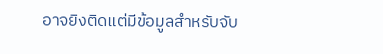อาจยิงติดแต่มีข้อมูลสำหรับจับ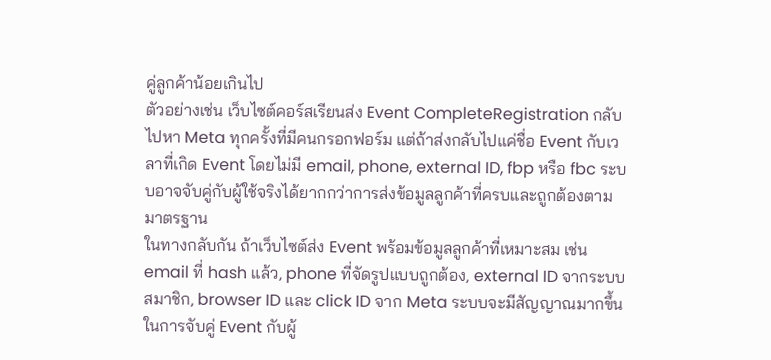คู่ลูกค้าน้อยเกินไป
ตัวอย่างเช่น เว็บไซต์คอร์สเรียนส่ง Event CompleteRegistration กลับไปหา Meta ทุกครั้งที่มีคนกรอกฟอร์ม แต่ถ้าส่งกลับไปแค่ชื่อ Event กับเวลาที่เกิด Event โดยไม่มี email, phone, external ID, fbp หรือ fbc ระบบอาจจับคู่กับผู้ใช้จริงได้ยากกว่าการส่งข้อมูลลูกค้าที่ครบและถูกต้องตามมาตรฐาน
ในทางกลับกัน ถ้าเว็บไซต์ส่ง Event พร้อมข้อมูลลูกค้าที่เหมาะสม เช่น email ที่ hash แล้ว, phone ที่จัดรูปแบบถูกต้อง, external ID จากระบบสมาชิก, browser ID และ click ID จาก Meta ระบบจะมีสัญญาณมากขึ้นในการจับคู่ Event กับผู้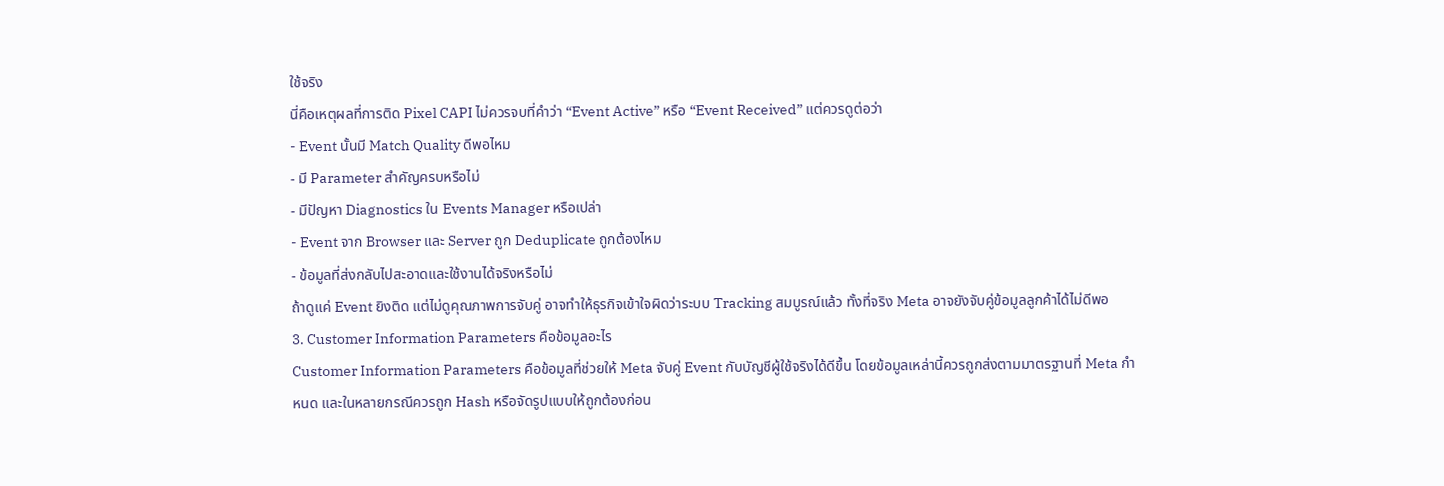ใช้จริง
นี่คือเหตุผลที่การติด Pixel CAPI ไม่ควรจบที่คำว่า “Event Active” หรือ “Event Received” แต่ควรดูต่อว่า
- Event นั้นมี Match Quality ดีพอไหม
- มี Parameter สำคัญครบหรือไม่
- มีปัญหา Diagnostics ใน Events Manager หรือเปล่า
- Event จาก Browser และ Server ถูก Deduplicate ถูกต้องไหม
- ข้อมูลที่ส่งกลับไปสะอาดและใช้งานได้จริงหรือไม่
ถ้าดูแค่ Event ยิงติด แต่ไม่ดูคุณภาพการจับคู่ อาจทำให้ธุรกิจเข้าใจผิดว่าระบบ Tracking สมบูรณ์แล้ว ทั้งที่จริง Meta อาจยังจับคู่ข้อมูลลูกค้าได้ไม่ดีพอ
3. Customer Information Parameters คือข้อมูลอะไร
Customer Information Parameters คือข้อมูลที่ช่วยให้ Meta จับคู่ Event กับบัญชีผู้ใช้จริงได้ดีขึ้น โดยข้อมูลเหล่านี้ควรถูกส่งตามมาตรฐานที่ Meta กำหนด และในหลายกรณีควรถูก Hash หรือจัดรูปแบบให้ถูกต้องก่อน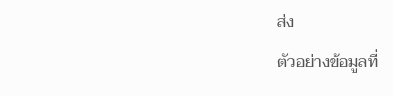ส่ง
ตัวอย่างข้อมูลที่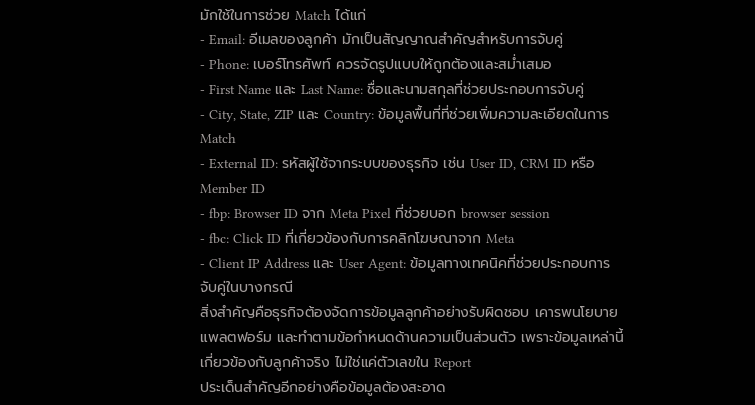มักใช้ในการช่วย Match ได้แก่
- Email: อีเมลของลูกค้า มักเป็นสัญญาณสำคัญสำหรับการจับคู่
- Phone: เบอร์โทรศัพท์ ควรจัดรูปแบบให้ถูกต้องและสม่ำเสมอ
- First Name และ Last Name: ชื่อและนามสกุลที่ช่วยประกอบการจับคู่
- City, State, ZIP และ Country: ข้อมูลพื้นที่ที่ช่วยเพิ่มความละเอียดในการ Match
- External ID: รหัสผู้ใช้จากระบบของธุรกิจ เช่น User ID, CRM ID หรือ Member ID
- fbp: Browser ID จาก Meta Pixel ที่ช่วยบอก browser session
- fbc: Click ID ที่เกี่ยวข้องกับการคลิกโฆษณาจาก Meta
- Client IP Address และ User Agent: ข้อมูลทางเทคนิคที่ช่วยประกอบการจับคู่ในบางกรณี
สิ่งสำคัญคือธุรกิจต้องจัดการข้อมูลลูกค้าอย่างรับผิดชอบ เคารพนโยบายแพลตฟอร์ม และทำตามข้อกำหนดด้านความเป็นส่วนตัว เพราะข้อมูลเหล่านี้เกี่ยวข้องกับลูกค้าจริง ไม่ใช่แค่ตัวเลขใน Report
ประเด็นสำคัญอีกอย่างคือข้อมูลต้องสะอาด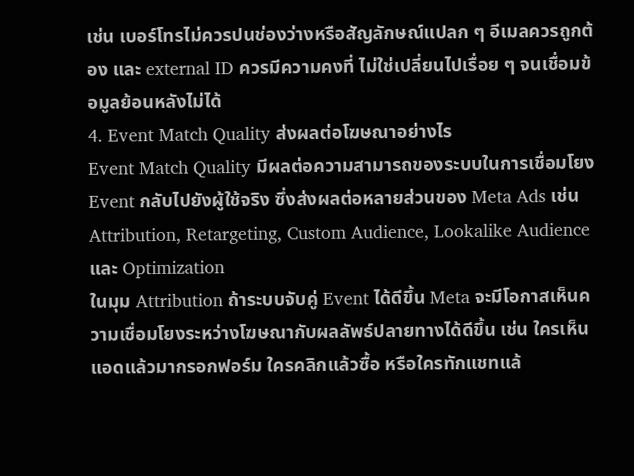เช่น เบอร์โทรไม่ควรปนช่องว่างหรือสัญลักษณ์แปลก ๆ อีเมลควรถูกต้อง และ external ID ควรมีความคงที่ ไม่ใช่เปลี่ยนไปเรื่อย ๆ จนเชื่อมข้อมูลย้อนหลังไม่ได้
4. Event Match Quality ส่งผลต่อโฆษณาอย่างไร
Event Match Quality มีผลต่อความสามารถของระบบในการเชื่อมโยง Event กลับไปยังผู้ใช้จริง ซึ่งส่งผลต่อหลายส่วนของ Meta Ads เช่น Attribution, Retargeting, Custom Audience, Lookalike Audience และ Optimization
ในมุม Attribution ถ้าระบบจับคู่ Event ได้ดีขึ้น Meta จะมีโอกาสเห็นความเชื่อมโยงระหว่างโฆษณากับผลลัพธ์ปลายทางได้ดีขึ้น เช่น ใครเห็นแอดแล้วมากรอกฟอร์ม ใครคลิกแล้วซื้อ หรือใครทักแชทแล้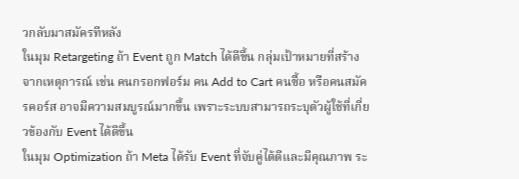วกลับมาสมัครทีหลัง
ในมุม Retargeting ถ้า Event ถูก Match ได้ดีขึ้น กลุ่มเป้าหมายที่สร้างจากเหตุการณ์ เช่น คนกรอกฟอร์ม คน Add to Cart คนซื้อ หรือคนสมัครคอร์ส อาจมีความสมบูรณ์มากขึ้น เพราะระบบสามารถระบุตัวผู้ใช้ที่เกี่ยวข้องกับ Event ได้ดีขึ้น
ในมุม Optimization ถ้า Meta ได้รับ Event ที่จับคู่ได้ดีและมีคุณภาพ ระ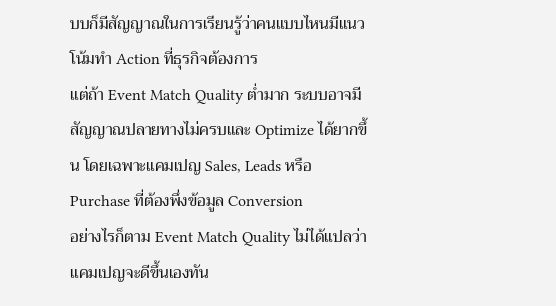บบก็มีสัญญาณในการเรียนรู้ว่าคนแบบไหนมีแนวโน้มทำ Action ที่ธุรกิจต้องการ
แต่ถ้า Event Match Quality ต่ำมาก ระบบอาจมีสัญญาณปลายทางไม่ครบและ Optimize ได้ยากขึ้น โดยเฉพาะแคมเปญ Sales, Leads หรือ Purchase ที่ต้องพึ่งข้อมูล Conversion
อย่างไรก็ตาม Event Match Quality ไม่ได้แปลว่าแคมเปญจะดีขึ้นเองทัน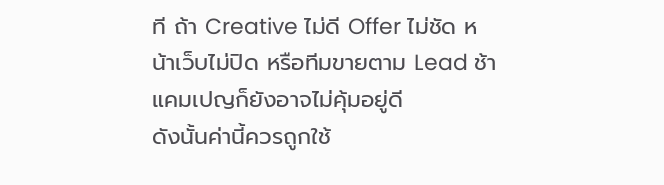ที ถ้า Creative ไม่ดี Offer ไม่ชัด หน้าเว็บไม่ปิด หรือทีมขายตาม Lead ช้า แคมเปญก็ยังอาจไม่คุ้มอยู่ดี
ดังนั้นค่านี้ควรถูกใช้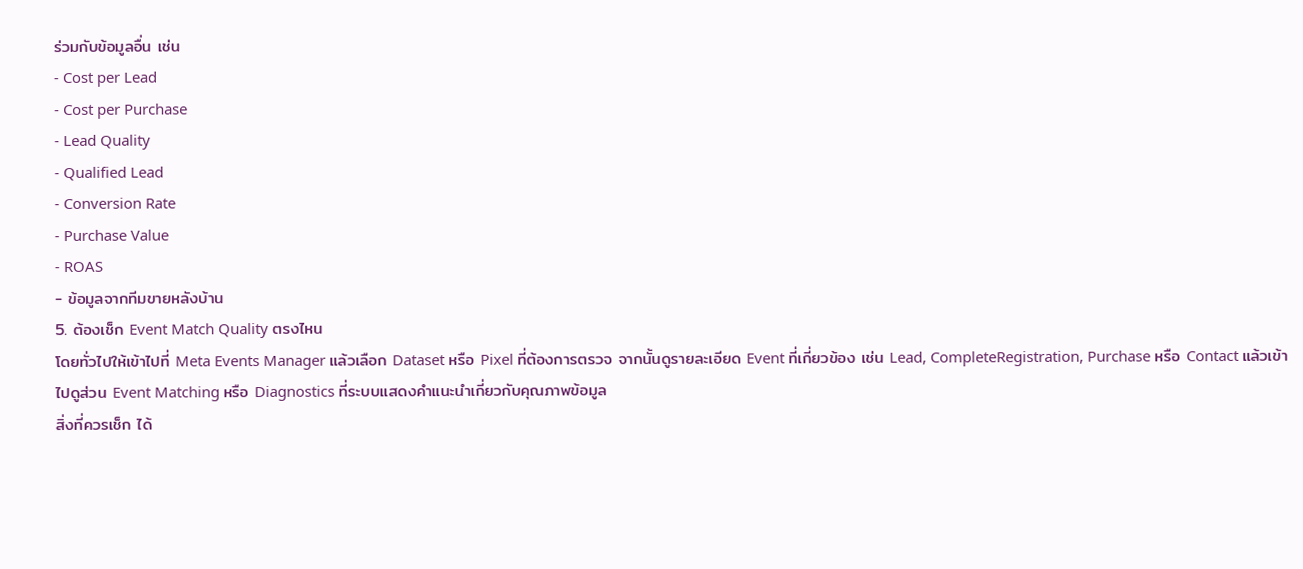ร่วมกับข้อมูลอื่น เช่น
- Cost per Lead
- Cost per Purchase
- Lead Quality
- Qualified Lead
- Conversion Rate
- Purchase Value
- ROAS
- ข้อมูลจากทีมขายหลังบ้าน
5. ต้องเช็ก Event Match Quality ตรงไหน
โดยทั่วไปให้เข้าไปที่ Meta Events Manager แล้วเลือก Dataset หรือ Pixel ที่ต้องการตรวจ จากนั้นดูรายละเอียด Event ที่เกี่ยวข้อง เช่น Lead, CompleteRegistration, Purchase หรือ Contact แล้วเข้าไปดูส่วน Event Matching หรือ Diagnostics ที่ระบบแสดงคำแนะนำเกี่ยวกับคุณภาพข้อมูล
สิ่งที่ควรเช็ก ได้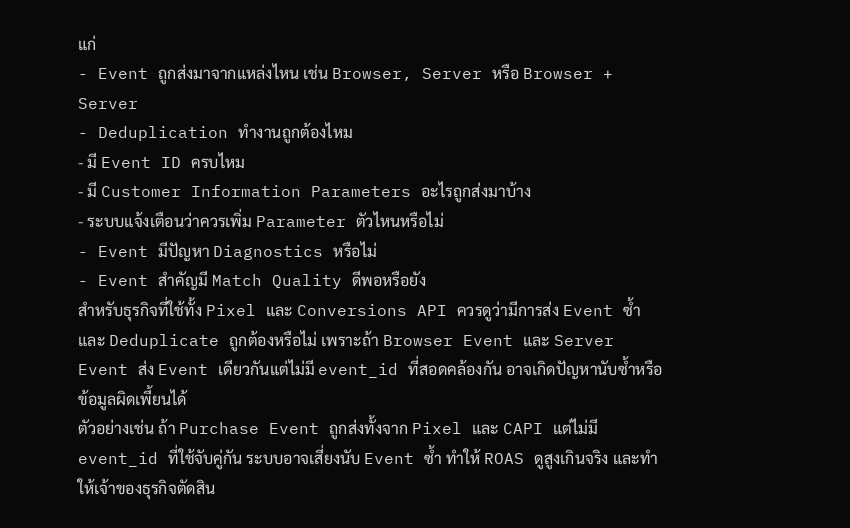แก่
- Event ถูกส่งมาจากแหล่งไหน เช่น Browser, Server หรือ Browser + Server
- Deduplication ทำงานถูกต้องไหม
- มี Event ID ครบไหม
- มี Customer Information Parameters อะไรถูกส่งมาบ้าง
- ระบบแจ้งเตือนว่าควรเพิ่ม Parameter ตัวไหนหรือไม่
- Event มีปัญหา Diagnostics หรือไม่
- Event สำคัญมี Match Quality ดีพอหรือยัง
สำหรับธุรกิจที่ใช้ทั้ง Pixel และ Conversions API ควรดูว่ามีการส่ง Event ซ้ำและ Deduplicate ถูกต้องหรือไม่ เพราะถ้า Browser Event และ Server Event ส่ง Event เดียวกันแต่ไม่มี event_id ที่สอดคล้องกัน อาจเกิดปัญหานับซ้ำหรือข้อมูลผิดเพี้ยนได้
ตัวอย่างเช่น ถ้า Purchase Event ถูกส่งทั้งจาก Pixel และ CAPI แต่ไม่มี event_id ที่ใช้จับคู่กัน ระบบอาจเสี่ยงนับ Event ซ้ำ ทำให้ ROAS ดูสูงเกินจริง และทำให้เจ้าของธุรกิจตัดสิน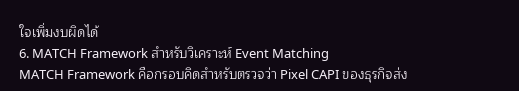ใจเพิ่มงบผิดได้
6. MATCH Framework สำหรับวิเคราะห์ Event Matching
MATCH Framework คือกรอบคิดสำหรับตรวจว่า Pixel CAPI ของธุรกิจส่ง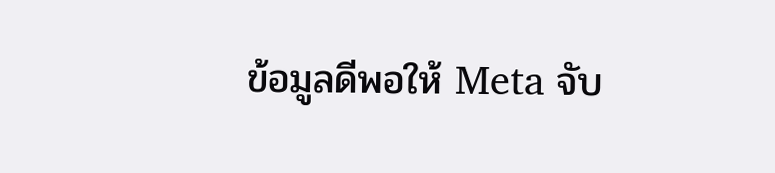ข้อมูลดีพอให้ Meta จับ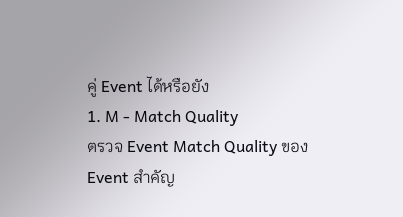คู่ Event ได้หรือยัง
1. M - Match Quality
ตรวจ Event Match Quality ของ Event สำคัญ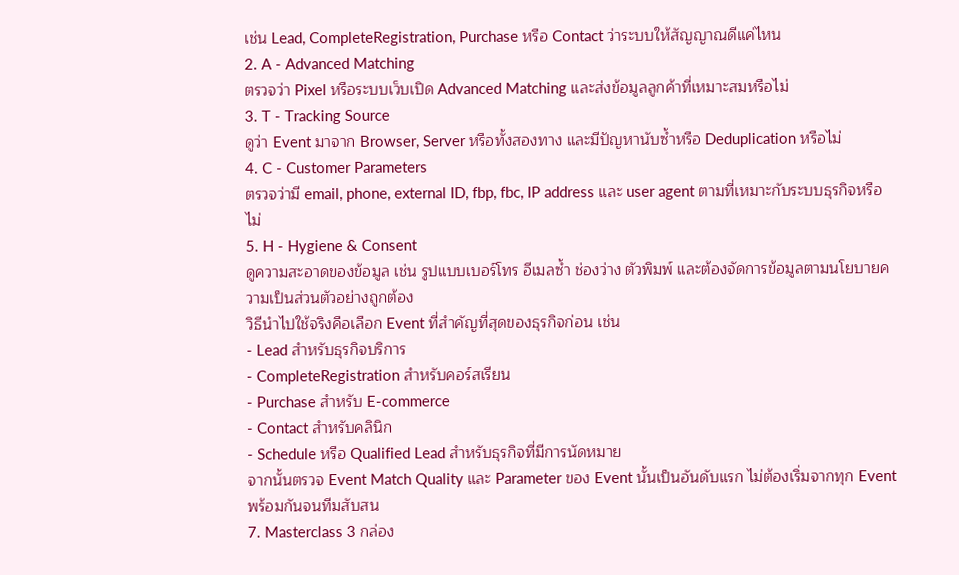เช่น Lead, CompleteRegistration, Purchase หรือ Contact ว่าระบบให้สัญญาณดีแค่ไหน
2. A - Advanced Matching
ตรวจว่า Pixel หรือระบบเว็บเปิด Advanced Matching และส่งข้อมูลลูกค้าที่เหมาะสมหรือไม่
3. T - Tracking Source
ดูว่า Event มาจาก Browser, Server หรือทั้งสองทาง และมีปัญหานับซ้ำหรือ Deduplication หรือไม่
4. C - Customer Parameters
ตรวจว่ามี email, phone, external ID, fbp, fbc, IP address และ user agent ตามที่เหมาะกับระบบธุรกิจหรือไม่
5. H - Hygiene & Consent
ดูความสะอาดของข้อมูล เช่น รูปแบบเบอร์โทร อีเมลซ้ำ ช่องว่าง ตัวพิมพ์ และต้องจัดการข้อมูลตามนโยบายความเป็นส่วนตัวอย่างถูกต้อง
วิธีนำไปใช้จริงคือเลือก Event ที่สำคัญที่สุดของธุรกิจก่อน เช่น
- Lead สำหรับธุรกิจบริการ
- CompleteRegistration สำหรับคอร์สเรียน
- Purchase สำหรับ E-commerce
- Contact สำหรับคลินิก
- Schedule หรือ Qualified Lead สำหรับธุรกิจที่มีการนัดหมาย
จากนั้นตรวจ Event Match Quality และ Parameter ของ Event นั้นเป็นอันดับแรก ไม่ต้องเริ่มจากทุก Event พร้อมกันจนทีมสับสน
7. Masterclass 3 กล่อง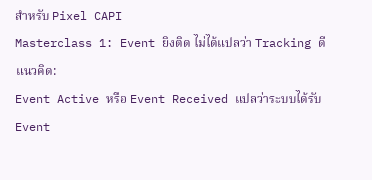สำหรับ Pixel CAPI
Masterclass 1: Event ยิงติด ไม่ได้แปลว่า Tracking ดี
แนวคิด:
Event Active หรือ Event Received แปลว่าระบบได้รับ Event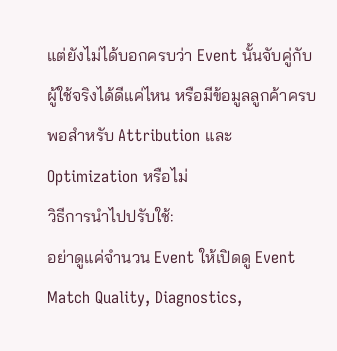แต่ยังไม่ได้บอกครบว่า Event นั้นจับคู่กับผู้ใช้จริงได้ดีแค่ไหน หรือมีข้อมูลลูกค้าครบพอสำหรับ Attribution และ Optimization หรือไม่
วิธีการนำไปปรับใช้:
อย่าดูแค่จำนวน Event ให้เปิดดู Event Match Quality, Diagnostics,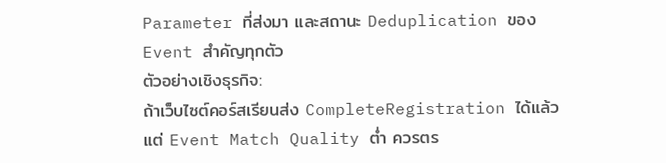Parameter ที่ส่งมา และสถานะ Deduplication ของ Event สำคัญทุกตัว
ตัวอย่างเชิงธุรกิจ:
ถ้าเว็บไซต์คอร์สเรียนส่ง CompleteRegistration ได้แล้ว แต่ Event Match Quality ต่ำ ควรตร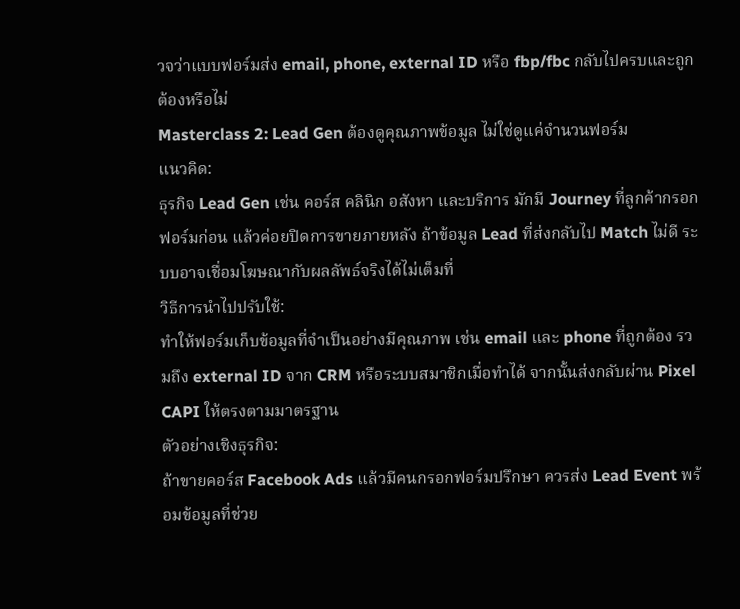วจว่าแบบฟอร์มส่ง email, phone, external ID หรือ fbp/fbc กลับไปครบและถูกต้องหรือไม่
Masterclass 2: Lead Gen ต้องดูคุณภาพข้อมูล ไม่ใช่ดูแค่จำนวนฟอร์ม
แนวคิด:
ธุรกิจ Lead Gen เช่น คอร์ส คลินิก อสังหา และบริการ มักมี Journey ที่ลูกค้ากรอกฟอร์มก่อน แล้วค่อยปิดการขายภายหลัง ถ้าข้อมูล Lead ที่ส่งกลับไป Match ไม่ดี ระบบอาจเชื่อมโฆษณากับผลลัพธ์จริงได้ไม่เต็มที่
วิธีการนำไปปรับใช้:
ทำให้ฟอร์มเก็บข้อมูลที่จำเป็นอย่างมีคุณภาพ เช่น email และ phone ที่ถูกต้อง รวมถึง external ID จาก CRM หรือระบบสมาชิกเมื่อทำได้ จากนั้นส่งกลับผ่าน Pixel CAPI ให้ตรงตามมาตรฐาน
ตัวอย่างเชิงธุรกิจ:
ถ้าขายคอร์ส Facebook Ads แล้วมีคนกรอกฟอร์มปรึกษา ควรส่ง Lead Event พร้อมข้อมูลที่ช่วย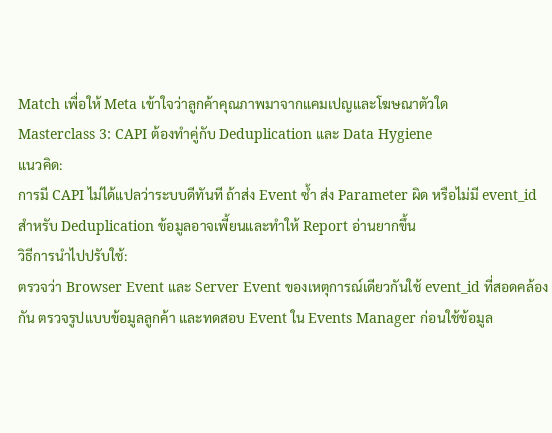Match เพื่อให้ Meta เข้าใจว่าลูกค้าคุณภาพมาจากแคมเปญและโฆษณาตัวใด
Masterclass 3: CAPI ต้องทำคู่กับ Deduplication และ Data Hygiene
แนวคิด:
การมี CAPI ไม่ได้แปลว่าระบบดีทันที ถ้าส่ง Event ซ้ำ ส่ง Parameter ผิด หรือไม่มี event_id สำหรับ Deduplication ข้อมูลอาจเพี้ยนและทำให้ Report อ่านยากขึ้น
วิธีการนำไปปรับใช้:
ตรวจว่า Browser Event และ Server Event ของเหตุการณ์เดียวกันใช้ event_id ที่สอดคล้องกัน ตรวจรูปแบบข้อมูลลูกค้า และทดสอบ Event ใน Events Manager ก่อนใช้ข้อมูล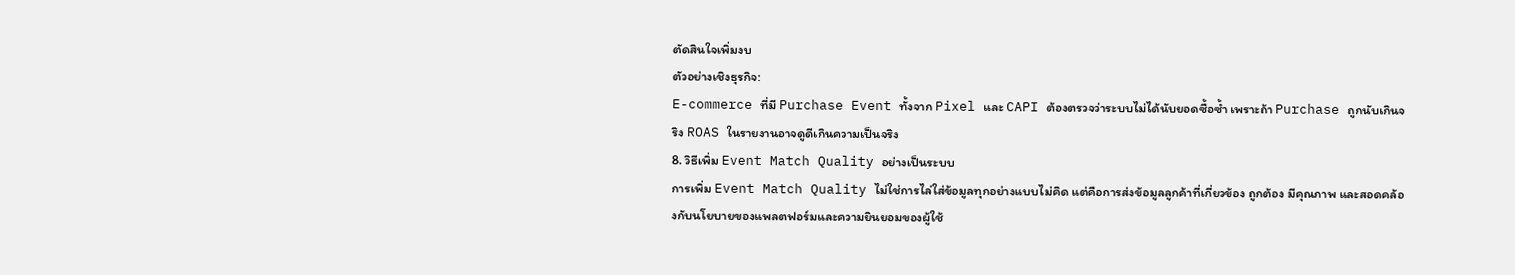ตัดสินใจเพิ่มงบ
ตัวอย่างเชิงธุรกิจ:
E-commerce ที่มี Purchase Event ทั้งจาก Pixel และ CAPI ต้องตรวจว่าระบบไม่ได้นับยอดซื้อซ้ำ เพราะถ้า Purchase ถูกนับเกินจริง ROAS ในรายงานอาจดูดีเกินความเป็นจริง
8. วิธีเพิ่ม Event Match Quality อย่างเป็นระบบ
การเพิ่ม Event Match Quality ไม่ใช่การไล่ใส่ข้อมูลทุกอย่างแบบไม่คิด แต่คือการส่งข้อมูลลูกค้าที่เกี่ยวข้อง ถูกต้อง มีคุณภาพ และสอดคล้องกับนโยบายของแพลตฟอร์มและความยินยอมของผู้ใช้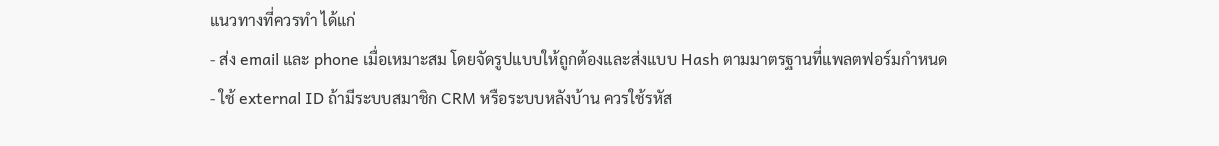แนวทางที่ควรทำ ได้แก่
- ส่ง email และ phone เมื่อเหมาะสม โดยจัดรูปแบบให้ถูกต้องและส่งแบบ Hash ตามมาตรฐานที่แพลตฟอร์มกำหนด
- ใช้ external ID ถ้ามีระบบสมาชิก CRM หรือระบบหลังบ้าน ควรใช้รหัส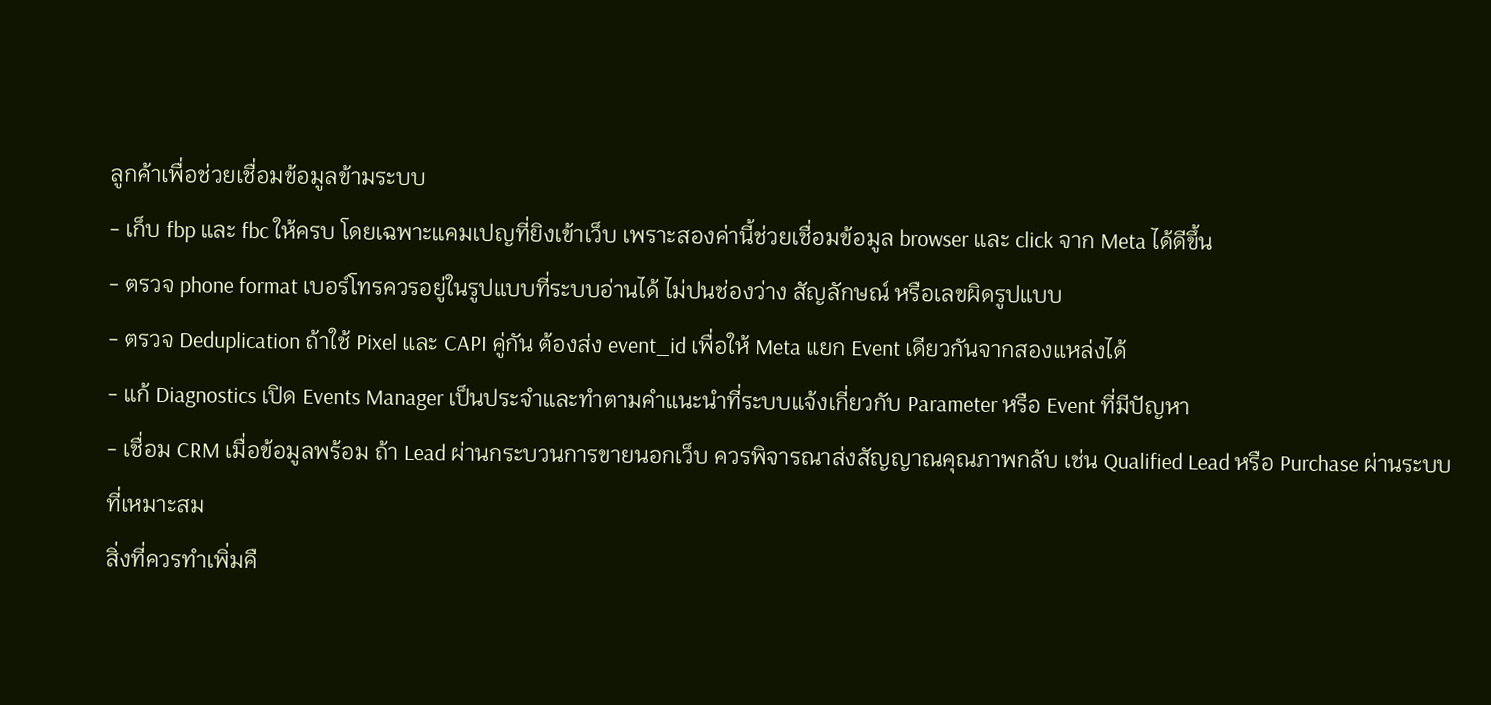ลูกค้าเพื่อช่วยเชื่อมข้อมูลข้ามระบบ
- เก็บ fbp และ fbc ให้ครบ โดยเฉพาะแคมเปญที่ยิงเข้าเว็บ เพราะสองค่านี้ช่วยเชื่อมข้อมูล browser และ click จาก Meta ได้ดีขึ้น
- ตรวจ phone format เบอร์โทรควรอยู่ในรูปแบบที่ระบบอ่านได้ ไม่ปนช่องว่าง สัญลักษณ์ หรือเลขผิดรูปแบบ
- ตรวจ Deduplication ถ้าใช้ Pixel และ CAPI คู่กัน ต้องส่ง event_id เพื่อให้ Meta แยก Event เดียวกันจากสองแหล่งได้
- แก้ Diagnostics เปิด Events Manager เป็นประจำและทำตามคำแนะนำที่ระบบแจ้งเกี่ยวกับ Parameter หรือ Event ที่มีปัญหา
- เชื่อม CRM เมื่อข้อมูลพร้อม ถ้า Lead ผ่านกระบวนการขายนอกเว็บ ควรพิจารณาส่งสัญญาณคุณภาพกลับ เช่น Qualified Lead หรือ Purchase ผ่านระบบที่เหมาะสม
สิ่งที่ควรทำเพิ่มคื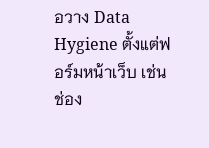อวาง Data Hygiene ตั้งแต่ฟอร์มหน้าเว็บ เช่น ช่อง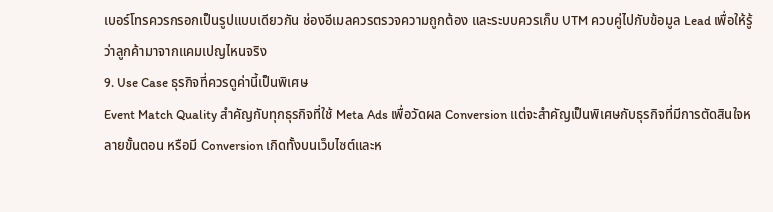เบอร์โทรควรกรอกเป็นรูปแบบเดียวกัน ช่องอีเมลควรตรวจความถูกต้อง และระบบควรเก็บ UTM ควบคู่ไปกับข้อมูล Lead เพื่อให้รู้ว่าลูกค้ามาจากแคมเปญไหนจริง
9. Use Case ธุรกิจที่ควรดูค่านี้เป็นพิเศษ
Event Match Quality สำคัญกับทุกธุรกิจที่ใช้ Meta Ads เพื่อวัดผล Conversion แต่จะสำคัญเป็นพิเศษกับธุรกิจที่มีการตัดสินใจหลายขั้นตอน หรือมี Conversion เกิดทั้งบนเว็บไซต์และห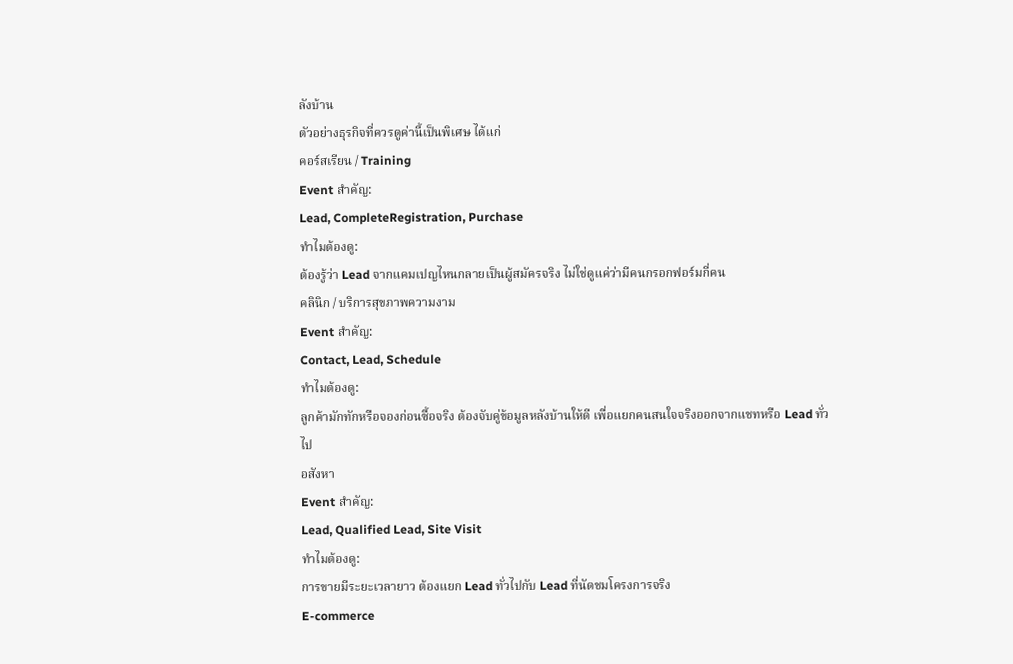ลังบ้าน
ตัวอย่างธุรกิจที่ควรดูค่านี้เป็นพิเศษ ได้แก่
คอร์สเรียน / Training
Event สำคัญ:
Lead, CompleteRegistration, Purchase
ทำไมต้องดู:
ต้องรู้ว่า Lead จากแคมเปญไหนกลายเป็นผู้สมัครจริง ไม่ใช่ดูแค่ว่ามีคนกรอกฟอร์มกี่คน
คลินิก / บริการสุขภาพความงาม
Event สำคัญ:
Contact, Lead, Schedule
ทำไมต้องดู:
ลูกค้ามักทักหรือจองก่อนซื้อจริง ต้องจับคู่ข้อมูลหลังบ้านให้ดี เพื่อแยกคนสนใจจริงออกจากแชทหรือ Lead ทั่วไป
อสังหา
Event สำคัญ:
Lead, Qualified Lead, Site Visit
ทำไมต้องดู:
การขายมีระยะเวลายาว ต้องแยก Lead ทั่วไปกับ Lead ที่นัดชมโครงการจริง
E-commerce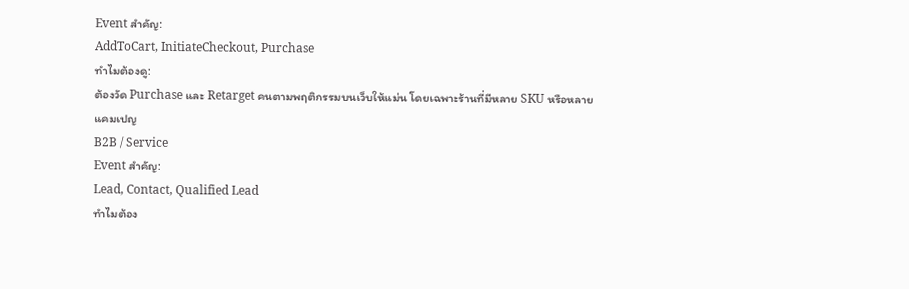Event สำคัญ:
AddToCart, InitiateCheckout, Purchase
ทำไมต้องดู:
ต้องวัด Purchase และ Retarget คนตามพฤติกรรมบนเว็บให้แม่น โดยเฉพาะร้านที่มีหลาย SKU หรือหลายแคมเปญ
B2B / Service
Event สำคัญ:
Lead, Contact, Qualified Lead
ทำไมต้อง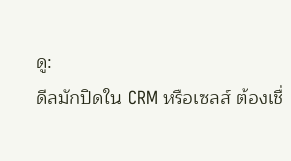ดู:
ดีลมักปิดใน CRM หรือเซลส์ ต้องเชื่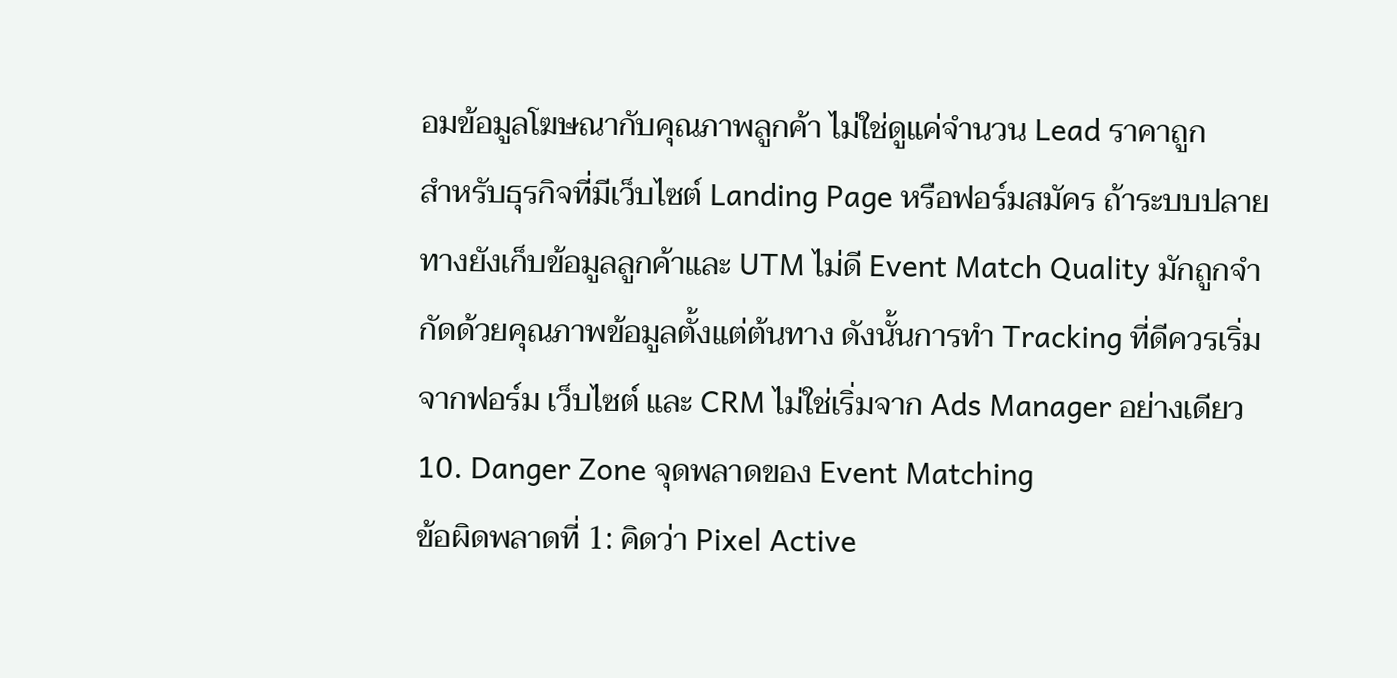อมข้อมูลโฆษณากับคุณภาพลูกค้า ไม่ใช่ดูแค่จำนวน Lead ราคาถูก
สำหรับธุรกิจที่มีเว็บไซต์ Landing Page หรือฟอร์มสมัคร ถ้าระบบปลายทางยังเก็บข้อมูลลูกค้าและ UTM ไม่ดี Event Match Quality มักถูกจำกัดด้วยคุณภาพข้อมูลตั้งแต่ต้นทาง ดังนั้นการทำ Tracking ที่ดีควรเริ่มจากฟอร์ม เว็บไซต์ และ CRM ไม่ใช่เริ่มจาก Ads Manager อย่างเดียว
10. Danger Zone จุดพลาดของ Event Matching
ข้อผิดพลาดที่ 1: คิดว่า Pixel Active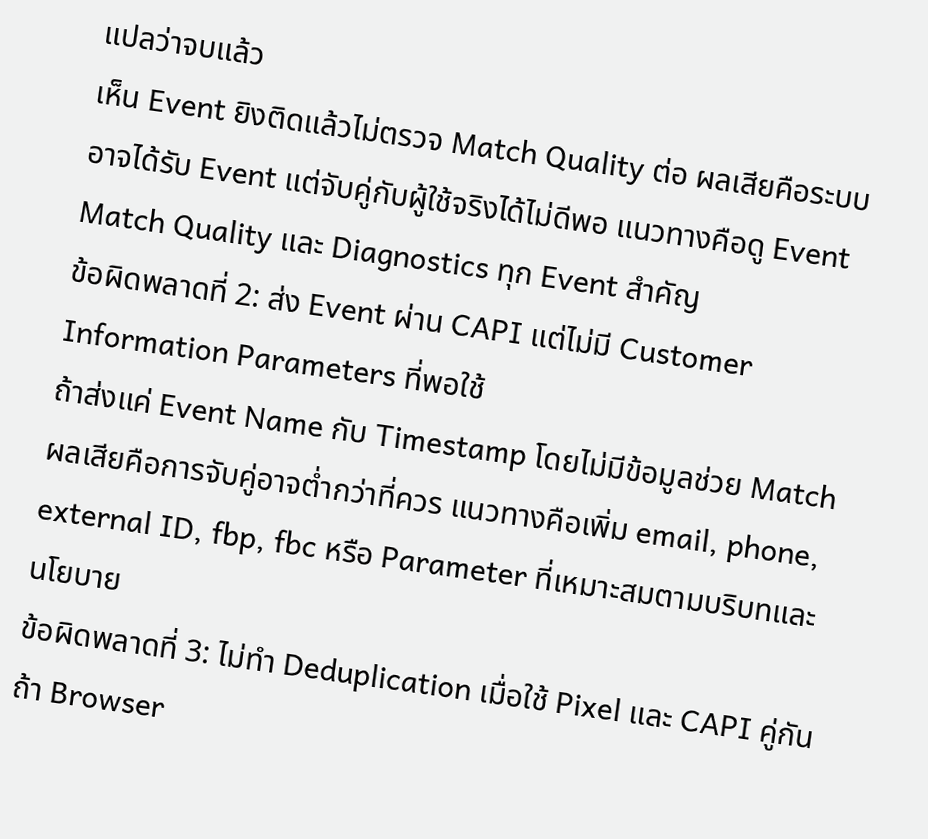แปลว่าจบแล้ว
เห็น Event ยิงติดแล้วไม่ตรวจ Match Quality ต่อ ผลเสียคือระบบอาจได้รับ Event แต่จับคู่กับผู้ใช้จริงได้ไม่ดีพอ แนวทางคือดู Event Match Quality และ Diagnostics ทุก Event สำคัญ
ข้อผิดพลาดที่ 2: ส่ง Event ผ่าน CAPI แต่ไม่มี Customer Information Parameters ที่พอใช้
ถ้าส่งแค่ Event Name กับ Timestamp โดยไม่มีข้อมูลช่วย Match ผลเสียคือการจับคู่อาจต่ำกว่าที่ควร แนวทางคือเพิ่ม email, phone, external ID, fbp, fbc หรือ Parameter ที่เหมาะสมตามบริบทและนโยบาย
ข้อผิดพลาดที่ 3: ไม่ทำ Deduplication เมื่อใช้ Pixel และ CAPI คู่กัน
ถ้า Browser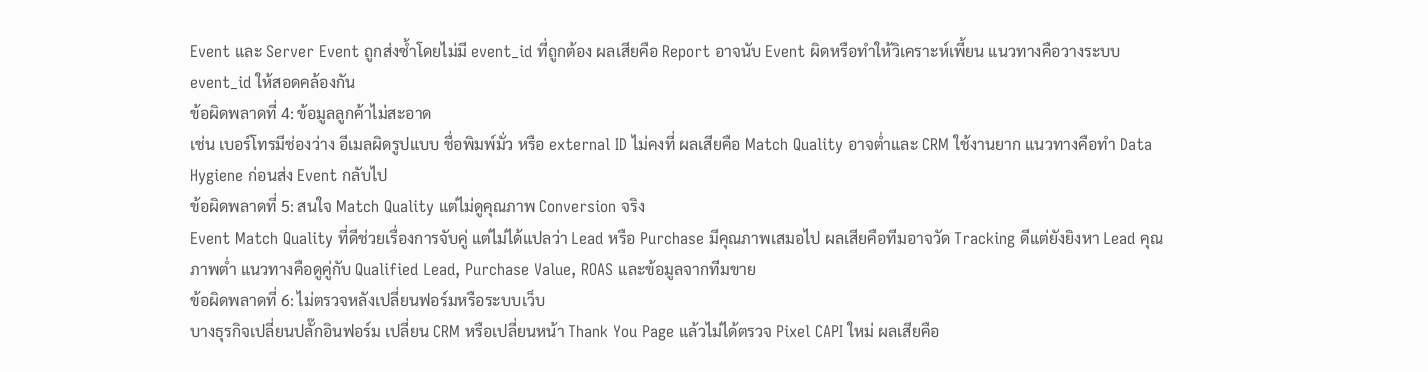Event และ Server Event ถูกส่งซ้ำโดยไม่มี event_id ที่ถูกต้อง ผลเสียคือ Report อาจนับ Event ผิดหรือทำให้วิเคราะห์เพี้ยน แนวทางคือวางระบบ event_id ให้สอดคล้องกัน
ข้อผิดพลาดที่ 4: ข้อมูลลูกค้าไม่สะอาด
เช่น เบอร์โทรมีช่องว่าง อีเมลผิดรูปแบบ ชื่อพิมพ์มั่ว หรือ external ID ไม่คงที่ ผลเสียคือ Match Quality อาจต่ำและ CRM ใช้งานยาก แนวทางคือทำ Data Hygiene ก่อนส่ง Event กลับไป
ข้อผิดพลาดที่ 5: สนใจ Match Quality แต่ไม่ดูคุณภาพ Conversion จริง
Event Match Quality ที่ดีช่วยเรื่องการจับคู่ แต่ไม่ได้แปลว่า Lead หรือ Purchase มีคุณภาพเสมอไป ผลเสียคือทีมอาจวัด Tracking ดีแต่ยังยิงหา Lead คุณภาพต่ำ แนวทางคือดูคู่กับ Qualified Lead, Purchase Value, ROAS และข้อมูลจากทีมขาย
ข้อผิดพลาดที่ 6: ไม่ตรวจหลังเปลี่ยนฟอร์มหรือระบบเว็บ
บางธุรกิจเปลี่ยนปลั๊กอินฟอร์ม เปลี่ยน CRM หรือเปลี่ยนหน้า Thank You Page แล้วไม่ได้ตรวจ Pixel CAPI ใหม่ ผลเสียคือ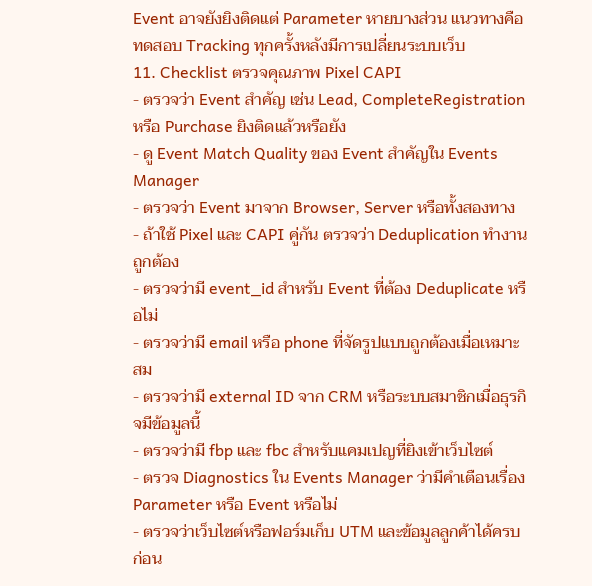Event อาจยังยิงติดแต่ Parameter หายบางส่วน แนวทางคือทดสอบ Tracking ทุกครั้งหลังมีการเปลี่ยนระบบเว็บ
11. Checklist ตรวจคุณภาพ Pixel CAPI
- ตรวจว่า Event สำคัญ เช่น Lead, CompleteRegistration หรือ Purchase ยิงติดแล้วหรือยัง
- ดู Event Match Quality ของ Event สำคัญใน Events Manager
- ตรวจว่า Event มาจาก Browser, Server หรือทั้งสองทาง
- ถ้าใช้ Pixel และ CAPI คู่กัน ตรวจว่า Deduplication ทำงานถูกต้อง
- ตรวจว่ามี event_id สำหรับ Event ที่ต้อง Deduplicate หรือไม่
- ตรวจว่ามี email หรือ phone ที่จัดรูปแบบถูกต้องเมื่อเหมาะสม
- ตรวจว่ามี external ID จาก CRM หรือระบบสมาชิกเมื่อธุรกิจมีข้อมูลนี้
- ตรวจว่ามี fbp และ fbc สำหรับแคมเปญที่ยิงเข้าเว็บไซต์
- ตรวจ Diagnostics ใน Events Manager ว่ามีคำเตือนเรื่อง Parameter หรือ Event หรือไม่
- ตรวจว่าเว็บไซต์หรือฟอร์มเก็บ UTM และข้อมูลลูกค้าได้ครบก่อน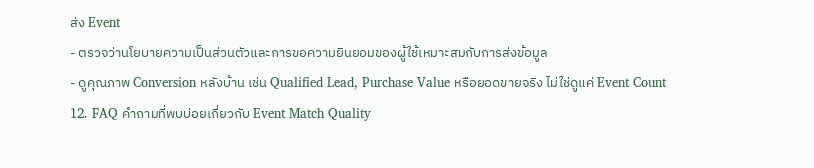ส่ง Event
- ตรวจว่านโยบายความเป็นส่วนตัวและการขอความยินยอมของผู้ใช้เหมาะสมกับการส่งข้อมูล
- ดูคุณภาพ Conversion หลังบ้าน เช่น Qualified Lead, Purchase Value หรือยอดขายจริง ไม่ใช่ดูแค่ Event Count
12. FAQ คำถามที่พบบ่อยเกี่ยวกับ Event Match Quality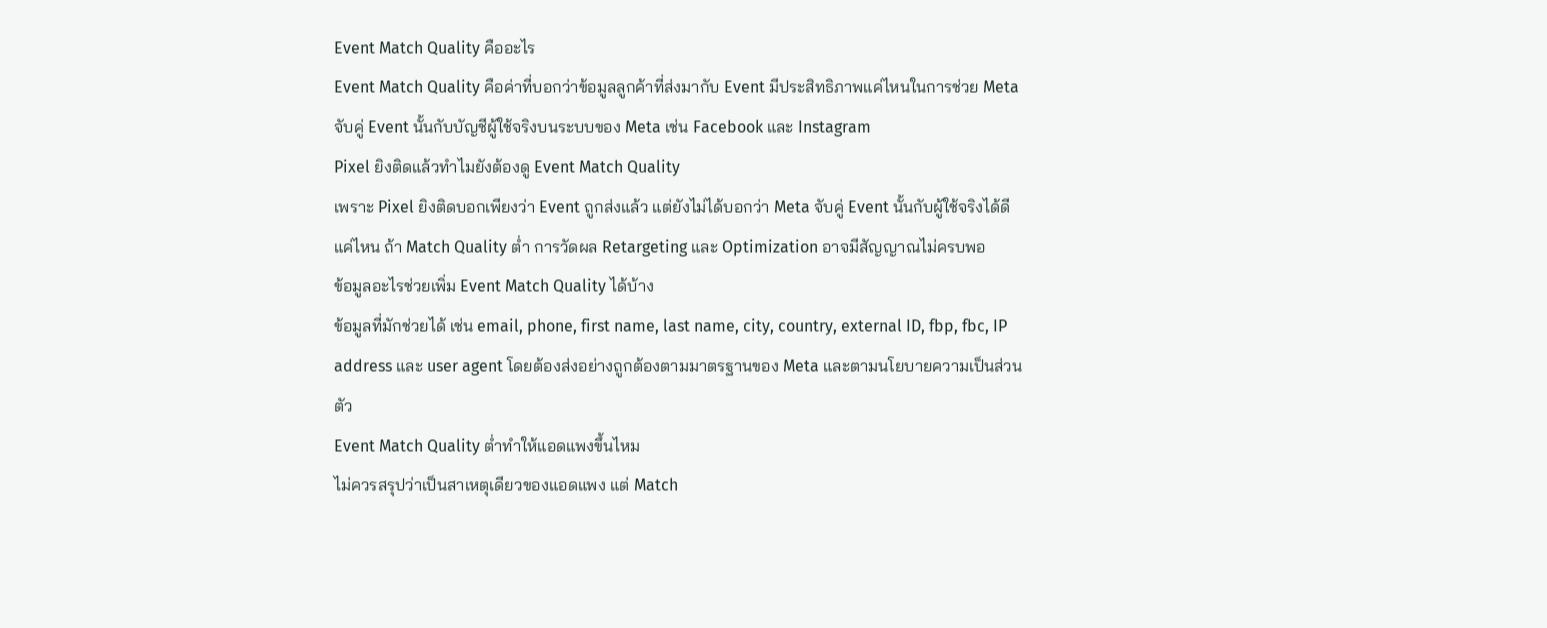Event Match Quality คืออะไร
Event Match Quality คือค่าที่บอกว่าข้อมูลลูกค้าที่ส่งมากับ Event มีประสิทธิภาพแค่ไหนในการช่วย Meta จับคู่ Event นั้นกับบัญชีผู้ใช้จริงบนระบบของ Meta เช่น Facebook และ Instagram
Pixel ยิงติดแล้วทำไมยังต้องดู Event Match Quality
เพราะ Pixel ยิงติดบอกเพียงว่า Event ถูกส่งแล้ว แต่ยังไม่ได้บอกว่า Meta จับคู่ Event นั้นกับผู้ใช้จริงได้ดีแค่ไหน ถ้า Match Quality ต่ำ การวัดผล Retargeting และ Optimization อาจมีสัญญาณไม่ครบพอ
ข้อมูลอะไรช่วยเพิ่ม Event Match Quality ได้บ้าง
ข้อมูลที่มักช่วยได้ เช่น email, phone, first name, last name, city, country, external ID, fbp, fbc, IP address และ user agent โดยต้องส่งอย่างถูกต้องตามมาตรฐานของ Meta และตามนโยบายความเป็นส่วนตัว
Event Match Quality ต่ำทำให้แอดแพงขึ้นไหม
ไม่ควรสรุปว่าเป็นสาเหตุเดียวของแอดแพง แต่ Match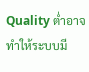Quality ต่ำอาจทำให้ระบบมี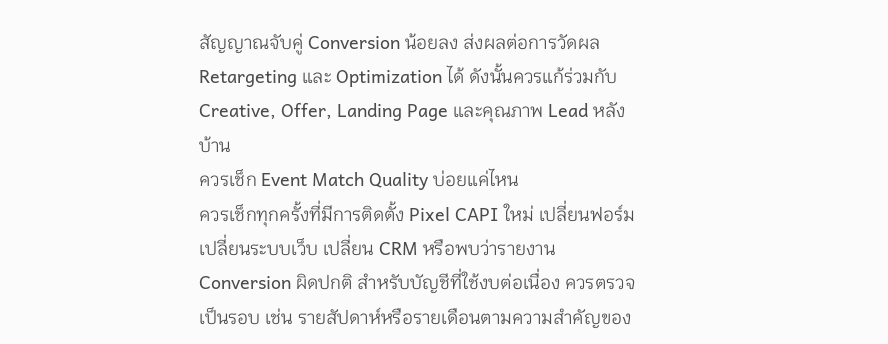สัญญาณจับคู่ Conversion น้อยลง ส่งผลต่อการวัดผล Retargeting และ Optimization ได้ ดังนั้นควรแก้ร่วมกับ Creative, Offer, Landing Page และคุณภาพ Lead หลังบ้าน
ควรเช็ก Event Match Quality บ่อยแค่ไหน
ควรเช็กทุกครั้งที่มีการติดตั้ง Pixel CAPI ใหม่ เปลี่ยนฟอร์ม เปลี่ยนระบบเว็บ เปลี่ยน CRM หรือพบว่ารายงาน Conversion ผิดปกติ สำหรับบัญชีที่ใช้งบต่อเนื่อง ควรตรวจเป็นรอบ เช่น รายสัปดาห์หรือรายเดือนตามความสำคัญของ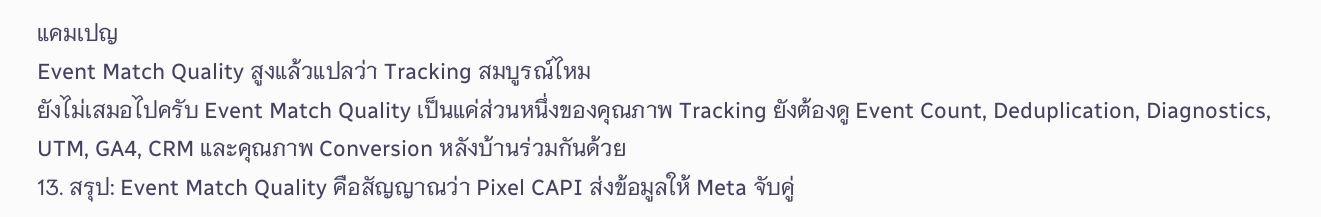แคมเปญ
Event Match Quality สูงแล้วแปลว่า Tracking สมบูรณ์ไหม
ยังไม่เสมอไปครับ Event Match Quality เป็นแค่ส่วนหนึ่งของคุณภาพ Tracking ยังต้องดู Event Count, Deduplication, Diagnostics, UTM, GA4, CRM และคุณภาพ Conversion หลังบ้านร่วมกันด้วย
13. สรุป: Event Match Quality คือสัญญาณว่า Pixel CAPI ส่งข้อมูลให้ Meta จับคู่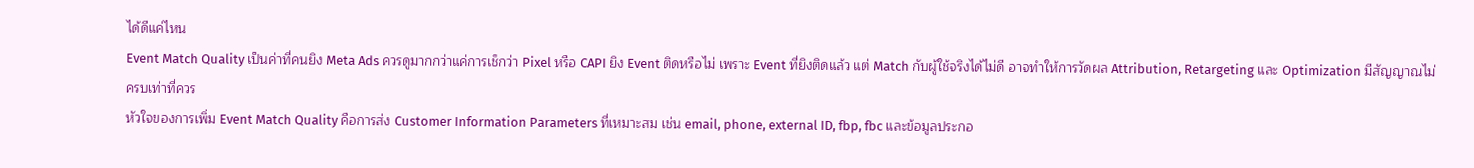ได้ดีแค่ไหน
Event Match Quality เป็นค่าที่คนยิง Meta Ads ควรดูมากกว่าแค่การเช็กว่า Pixel หรือ CAPI ยิง Event ติดหรือไม่ เพราะ Event ที่ยิงติดแล้ว แต่ Match กับผู้ใช้จริงได้ไม่ดี อาจทำให้การวัดผล Attribution, Retargeting และ Optimization มีสัญญาณไม่ครบเท่าที่ควร
หัวใจของการเพิ่ม Event Match Quality คือการส่ง Customer Information Parameters ที่เหมาะสม เช่น email, phone, external ID, fbp, fbc และข้อมูลประกอ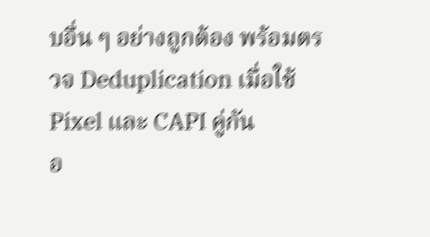บอื่น ๆ อย่างถูกต้อง พร้อมตรวจ Deduplication เมื่อใช้ Pixel และ CAPI คู่กัน
อ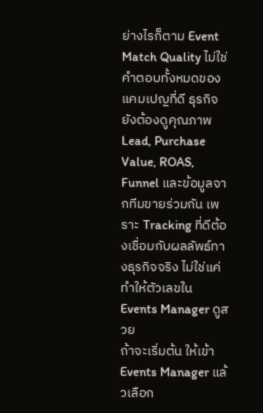ย่างไรก็ตาม Event Match Quality ไม่ใช่คำตอบทั้งหมดของแคมเปญที่ดี ธุรกิจยังต้องดูคุณภาพ Lead, Purchase Value, ROAS, Funnel และข้อมูลจากทีมขายร่วมกัน เพราะ Tracking ที่ดีต้องเชื่อมกับผลลัพธ์ทางธุรกิจจริง ไม่ใช่แค่ทำให้ตัวเลขใน Events Manager ดูสวย
ถ้าจะเริ่มต้น ให้เข้า Events Manager แล้วเลือก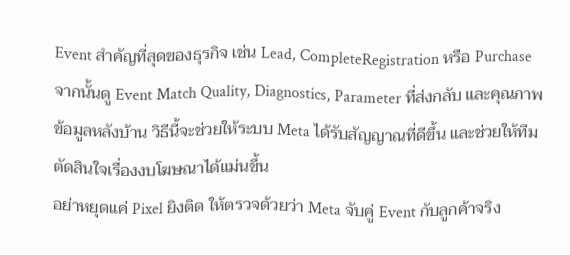Event สำคัญที่สุดของธุรกิจ เช่น Lead, CompleteRegistration หรือ Purchase จากนั้นดู Event Match Quality, Diagnostics, Parameter ที่ส่งกลับ และคุณภาพข้อมูลหลังบ้าน วิธีนี้จะช่วยให้ระบบ Meta ได้รับสัญญาณที่ดีขึ้น และช่วยให้ทีมตัดสินใจเรื่องงบโฆษณาได้แม่นขึ้น
อย่าหยุดแค่ Pixel ยิงติด ให้ตรวจด้วยว่า Meta จับคู่ Event กับลูกค้าจริง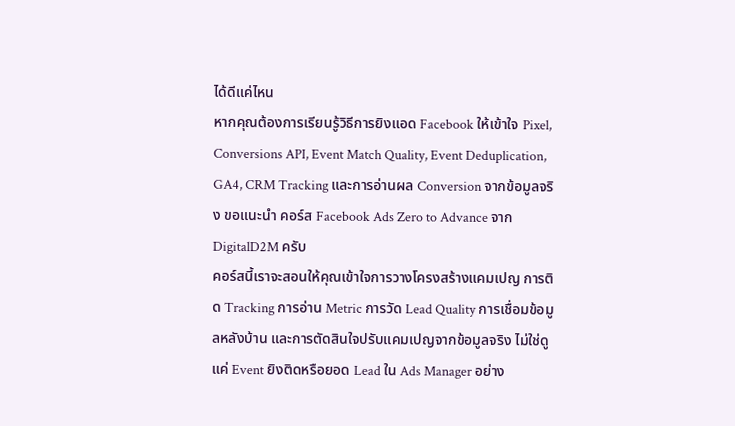ได้ดีแค่ไหน
หากคุณต้องการเรียนรู้วิธีการยิงแอด Facebook ให้เข้าใจ Pixel, Conversions API, Event Match Quality, Event Deduplication, GA4, CRM Tracking และการอ่านผล Conversion จากข้อมูลจริง ขอแนะนำ คอร์ส Facebook Ads Zero to Advance จาก DigitalD2M ครับ
คอร์สนี้เราจะสอนให้คุณเข้าใจการวางโครงสร้างแคมเปญ การติด Tracking การอ่าน Metric การวัด Lead Quality การเชื่อมข้อมูลหลังบ้าน และการตัดสินใจปรับแคมเปญจากข้อมูลจริง ไม่ใช่ดูแค่ Event ยิงติดหรือยอด Lead ใน Ads Manager อย่าง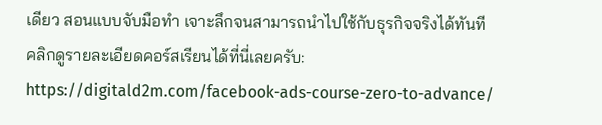เดียว สอนแบบจับมือทำ เจาะลึกจนสามารถนำไปใช้กับธุรกิจจริงได้ทันที
คลิกดูรายละเอียดคอร์สเรียนได้ที่นี่เลยครับ:
https://digitald2m.com/facebook-ads-course-zero-to-advance/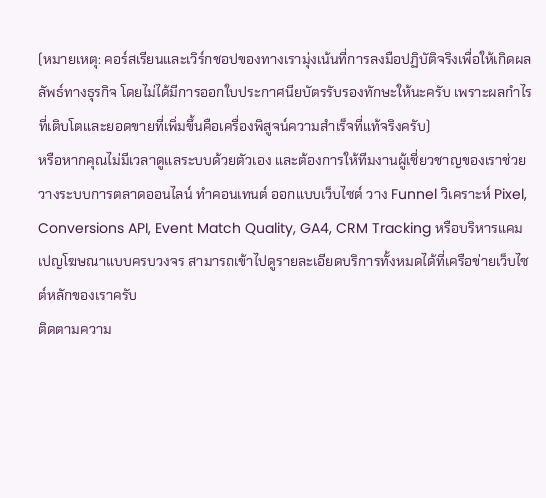(หมายเหตุ: คอร์สเรียนและเวิร์กชอปของทางเรามุ่งเน้นที่การลงมือปฏิบัติจริงเพื่อให้เกิดผลลัพธ์ทางธุรกิจ โดยไม่ได้มีการออกใบประกาศนียบัตรรับรองทักษะให้นะครับ เพราะผลกำไรที่เติบโตและยอดขายที่เพิ่มขึ้นคือเครื่องพิสูจน์ความสำเร็จที่แท้จริงครับ)
หรือหากคุณไม่มีเวลาดูแลระบบด้วยตัวเอง และต้องการให้ทีมงานผู้เชี่ยวชาญของเราช่วยวางระบบการตลาดออนไลน์ ทำคอนเทนต์ ออกแบบเว็บไซต์ วาง Funnel วิเคราะห์ Pixel, Conversions API, Event Match Quality, GA4, CRM Tracking หรือบริหารแคมเปญโฆษณาแบบครบวงจร สามารถเข้าไปดูรายละเอียดบริการทั้งหมดได้ที่เครือข่ายเว็บไซต์หลักของเราครับ
ติดตามความ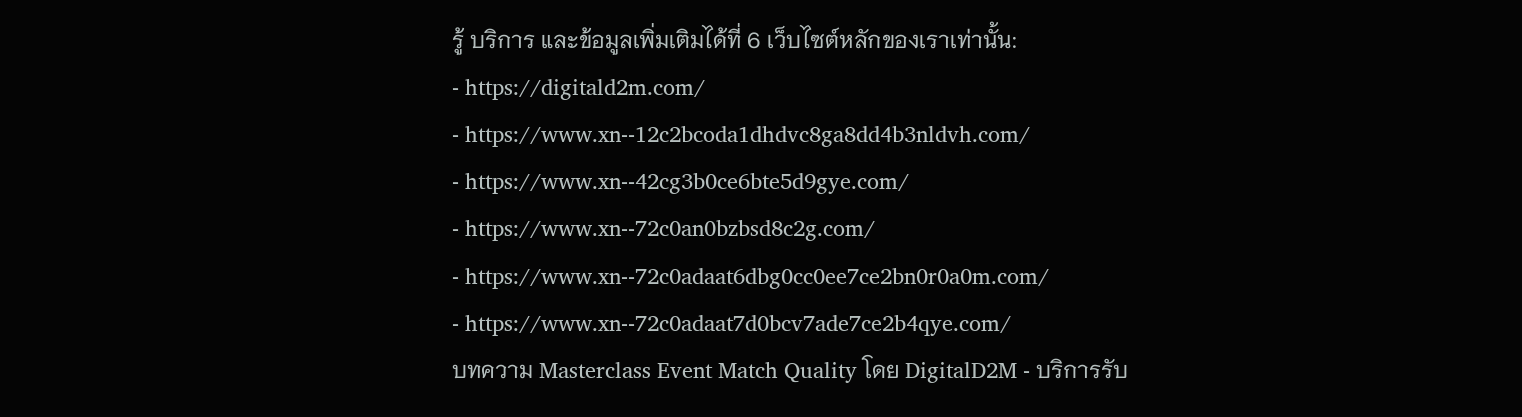รู้ บริการ และข้อมูลเพิ่มเติมได้ที่ 6 เว็บไซต์หลักของเราเท่านั้น:
- https://digitald2m.com/
- https://www.xn--12c2bcoda1dhdvc8ga8dd4b3nldvh.com/
- https://www.xn--42cg3b0ce6bte5d9gye.com/
- https://www.xn--72c0an0bzbsd8c2g.com/
- https://www.xn--72c0adaat6dbg0cc0ee7ce2bn0r0a0m.com/
- https://www.xn--72c0adaat7d0bcv7ade7ce2b4qye.com/
บทความ Masterclass Event Match Quality โดย DigitalD2M - บริการรับ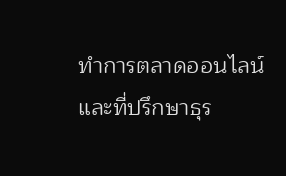ทำการตลาดออนไลน์ และที่ปรึกษาธุร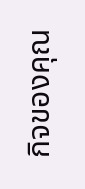กิจของคุณ